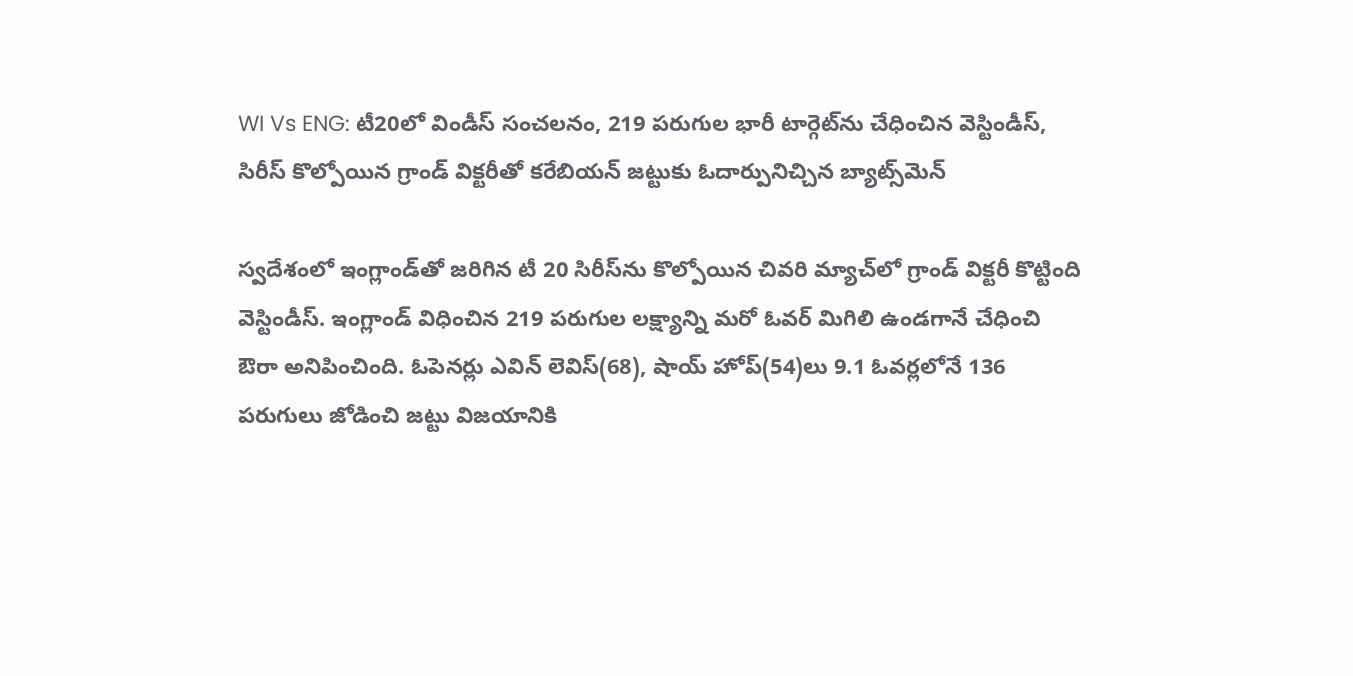WI Vs ENG: టీ20లో విండీస్ సంచలనం, 219 పరుగుల భారీ టార్గెట్‌ను చేధించిన వెస్టిండీస్, సిరీస్ కొల్పోయిన గ్రాండ్ విక్టరీతో కరేబియన్ జట్టుకు ఓదార్పునిచ్చిన బ్యాట్స్‌మెన్

స్వదేశంలో ఇంగ్లాండ్‌తో జరిగిన టీ 20 సిరీస్‌ను కొల్పోయిన చివరి మ్యాచ్‌లో గ్రాండ్ విక్టరీ కొట్టింది వెస్టిండీస్. ఇంగ్లాండ్ విధించిన 219 పరుగుల లక్ష్యాన్ని మరో ఓవర్ మిగిలి ఉండగానే చేధించి ఔరా అనిపించింది. ఓపెన‌ర్లు ఎవిన్ లెవిస్(68), షాయ్ హోప్(54)లు 9.1 ఓవ‌ర్ల‌లోనే 136 ప‌రుగులు జోడించి జట్టు విజయానికి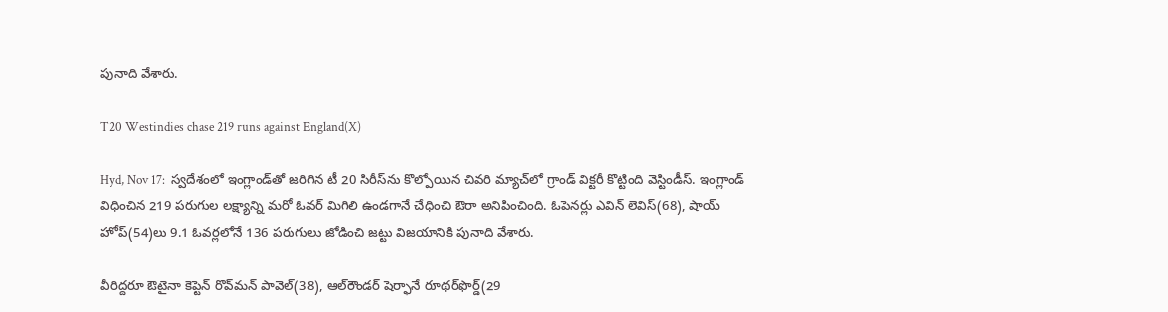పునాది వేశారు.

T20 Westindies chase 219 runs against England(X)

Hyd, Nov 17:  స్వదేశంలో ఇంగ్లాండ్‌తో జరిగిన టీ 20 సిరీస్‌ను కొల్పోయిన చివరి మ్యాచ్‌లో గ్రాండ్ విక్టరీ కొట్టింది వెస్టిండీస్. ఇంగ్లాండ్ విధించిన 219 పరుగుల లక్ష్యాన్ని మరో ఓవర్ మిగిలి ఉండగానే చేధించి ఔరా అనిపించింది. ఓపెన‌ర్లు ఎవిన్ లెవిస్(68), షాయ్ హోప్(54)లు 9.1 ఓవ‌ర్ల‌లోనే 136 ప‌రుగులు జోడించి జట్టు విజయానికి పునాది వేశారు.

వీరిద్దరూ ఔటైనా కెప్టెన్ రొవ్‌మ‌న్ పావెల్(38), ఆల్‌రౌండ‌ర్ షెర్ఫానే రూథ‌ర్‌ఫొర్డ్(29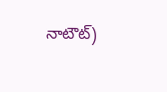నాటౌట్‌)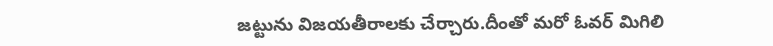జ‌ట్టును విజ‌యతీరాల‌కు చేర్చారు.దీంతో మరో ఓవర్ మిగిలి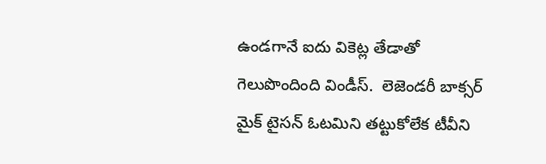ఉండగానే ఐదు వికెట్ల తేడాతో గెలుపొందింది విండీస్.  లెజెండరీ బాక్సర్ మైక్ టైసన్ ఓటమిని తట్టుకోలేక టీవీని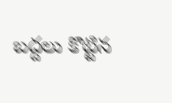బద్దలు కొట్టిన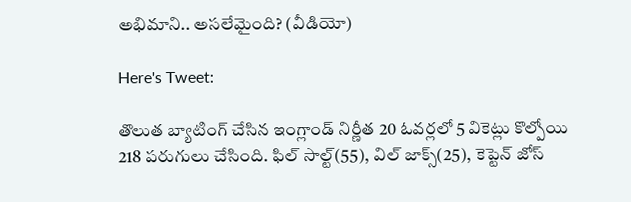అభిమాని.. అసలేమైంది? (వీడియో)

Here's Tweet:

తొలుత బ్యాటింగ్ చేసిన ఇంగ్లాండ్ నిర్ణీత 20 ఓవర్లలో 5 వికెట్లు కొల్పోయి 218 పరుగులు చేసింది. ఫిల్ సాల్ట్(55), విల్ జాక్స్(25), కెప్టెన్ జోస్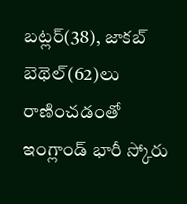బ‌ట్ల‌ర్(38), జాక‌బ్ బెథెల్(62)లు రాణించడంతో ఇంగ్లాండ్ భారీ స్కోరు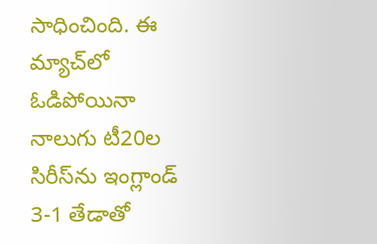సాధించింది. ఈ మ్యాచ్‌లో ఓడిపోయినా నాలుగు టీ20ల సిరీస్‌ను ఇంగ్లాండ్ 3-1 తేడాతో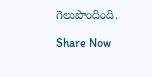గెలుపొందింది.

Share Now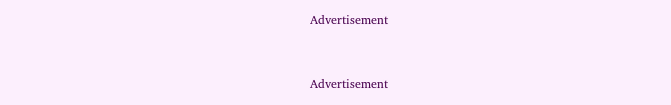Advertisement


Advertisement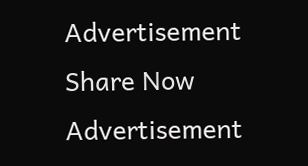Advertisement
Share Now
Advertisement